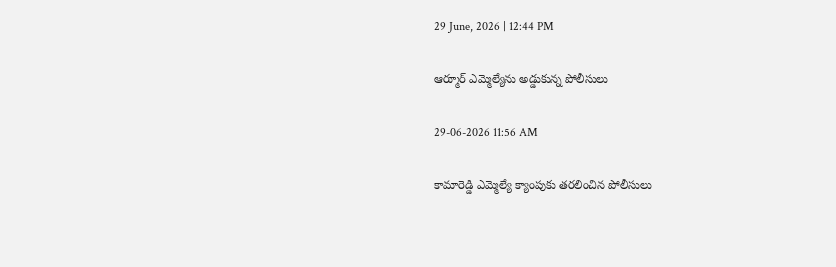29 June, 2026 | 12:44 PM

ఆర్మూర్ ఎమ్మెల్యేను అడ్డుకున్న పోలీసులు

29-06-2026 11:56 AM

కామారెడ్డి ఎమ్మెల్యే క్యాంపుకు తరలించిన పోలీసులు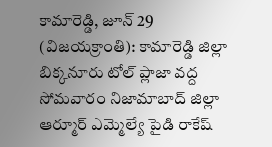కామారెడ్డి, జూన్ 29 (విజయక్రాంతి): కామారెడ్డి జిల్లా బిక్కనూరు టోల్ ప్లాజా వద్ద సోమవారం నిజామాబాద్ జిల్లా ఆర్మూర్ ఎమ్మెల్యే పైడి రాకేష్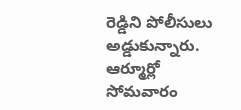రెడ్డిని పోలీసులు అడ్డుకున్నారు. ఆర్మూర్లో సోమవారం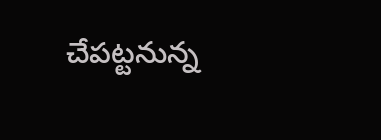చేపట్టనున్న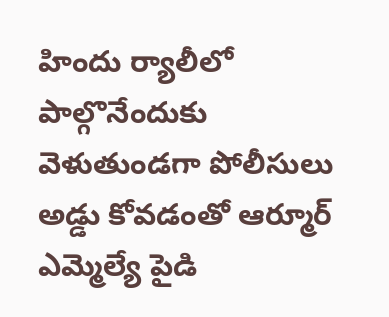హిందు ర్యాలీలో పాల్గొనేందుకు వెళుతుండగా పోలీసులు అడ్డు కోవడంతో ఆర్మూర్ ఎమ్మెల్యే పైడి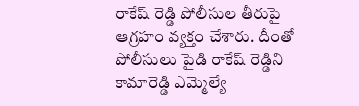రాకేష్ రెడ్డి పోలీసుల తీరుపై ఆగ్రహం వ్యక్తం చేశారు. దీంతో పోలీసులు పైడి రాకేష్ రెడ్డిని కామారెడ్డి ఎమ్మెల్యే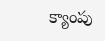క్యాంపు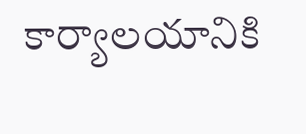కార్యాలయానికి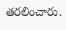తరలించారు.